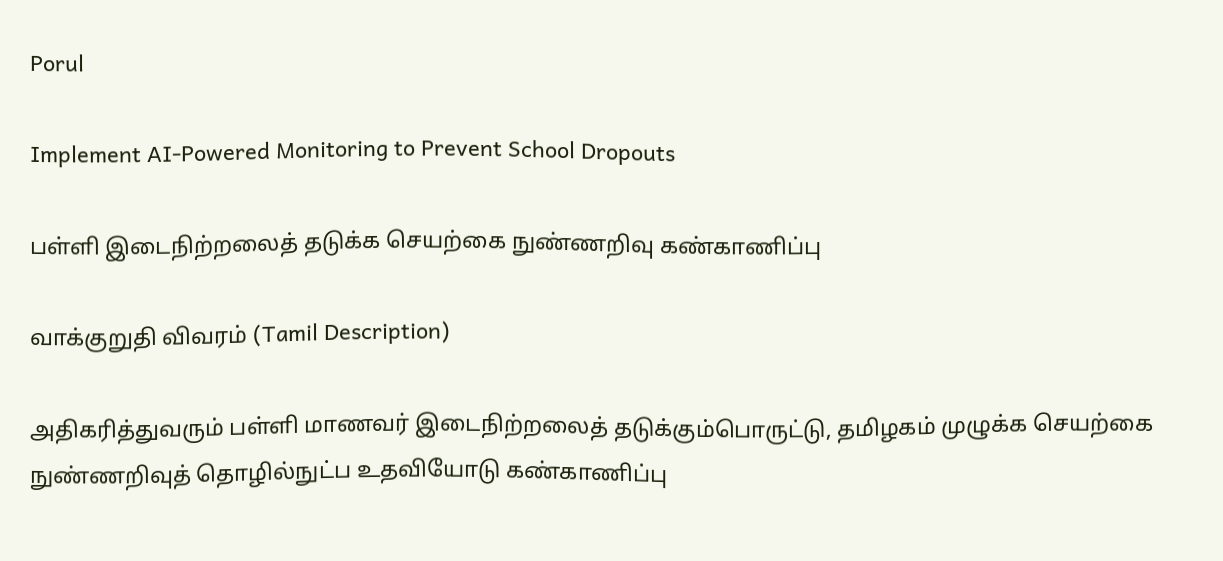Porul

Implement AI-Powered Monitoring to Prevent School Dropouts

பள்ளி இடைநிற்றலைத் தடுக்க செயற்கை நுண்ணறிவு கண்காணிப்பு

வாக்குறுதி விவரம் (Tamil Description)

அதிகரித்துவரும் பள்ளி மாணவர் இடைநிற்றலைத் தடுக்கும்பொருட்டு, தமிழகம் முழுக்க செயற்கை நுண்ணறிவுத் தொழில்நுட்ப உதவியோடு கண்காணிப்பு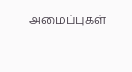அமைப்புகள்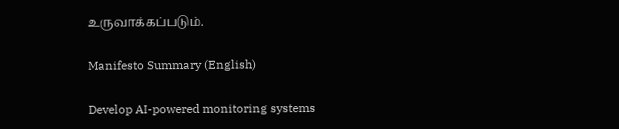உருவாக்கப்படும்.

Manifesto Summary (English)

Develop AI-powered monitoring systems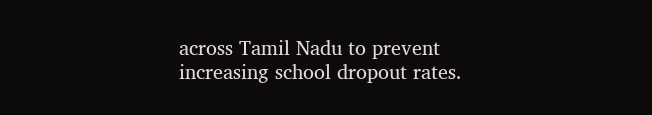across Tamil Nadu to prevent increasing school dropout rates.